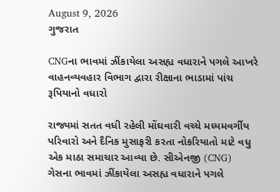August 9, 2026
ગુજરાત

CNGના ભાવમાં ઝીંકાયેલા અસહ્ય વધારાને પગલે આખરે વાહનવ્યવહાર વિભાગ દ્વારા રીક્ષાના ભાડામાં પાંચ રૂપિયાનો વધારો

રાજ્યમાં સતત વધી રહેલી મોંઘવારી વચ્ચે મધ્યમવર્ગીય પરિવારો અને દૈનિક મુસાફરી કરતા નોકરિયાતો માટે વધુ એક માઠા સમાચાર આવ્યા છે. સીએનજી (CNG) ગેસના ભાવમાં ઝીંકાયેલા અસહ્ય વધારાને પગલે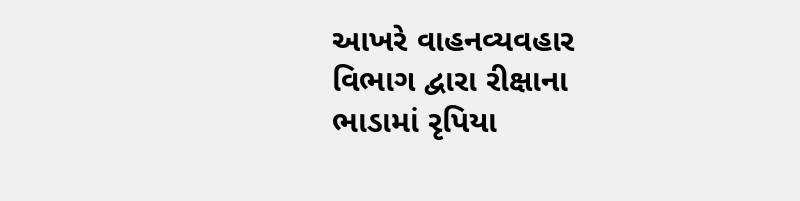આખરે વાહનવ્યવહાર વિભાગ દ્વારા રીક્ષાના ભાડામાં રૃપિયા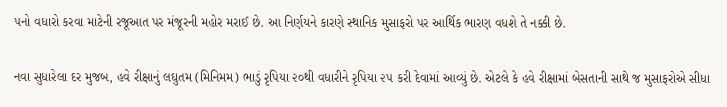૫નો વધારો કરવા માટેની રજૂઆત પર મંજૂરની મહોર મરાઈ છે. આ નિર્ણયને કારણે સ્થાનિક મુસાફરો પર આર્થિક ભારણ વધશે તે નક્કી છે.

નવા સુધારેલા દર મુજબ, હવે રીક્ષાનું લઘુતમ (મિનિમમ) ભાડું રૃપિયા ૨૦થી વધારીને રૃપિયા ૨૫ કરી દેવામાં આવ્યું છે. એટલે કે હવે રીક્ષામાં બેસતાની સાથે જ મુસાફરોએ સીધા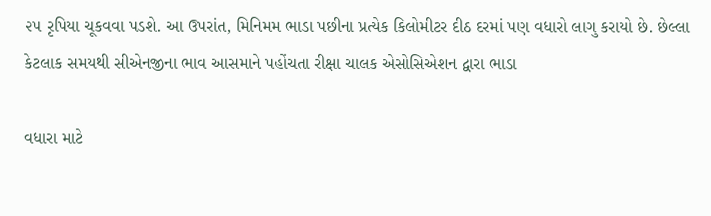૨૫ રૃપિયા ચૂકવવા પડશે. આ ઉપરાંત, મિનિમમ ભાડા પછીના પ્રત્યેક કિલોમીટર દીઠ દરમાં પણ વધારો લાગુ કરાયો છે. છેલ્લા કેટલાક સમયથી સીએનજીના ભાવ આસમાને પહોંચતા રીક્ષા ચાલક એસોસિએશન દ્વારા ભાડા

વધારા માટે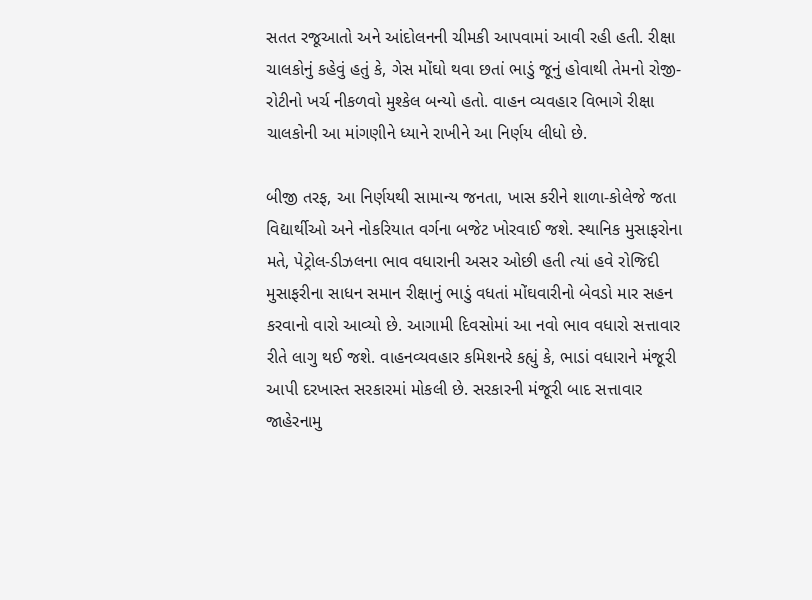સતત રજૂઆતો અને આંદોલનની ચીમકી આપવામાં આવી રહી હતી. રીક્ષા ચાલકોનું કહેવું હતું કે, ગેસ મોંઘો થવા છતાં ભાડું જૂનું હોવાથી તેમનો રોજી-રોટીનો ખર્ચ નીકળવો મુશ્કેલ બન્યો હતો. વાહન વ્યવહાર વિભાગે રીક્ષા ચાલકોની આ માંગણીને ધ્યાને રાખીને આ નિર્ણય લીધો છે.

બીજી તરફ, આ નિર્ણયથી સામાન્ય જનતા, ખાસ કરીને શાળા-કોલેજે જતા વિદ્યાર્થીઓ અને નોકરિયાત વર્ગના બજેટ ખોરવાઈ જશે. સ્થાનિક મુસાફરોના મતે, પેટ્રોલ-ડીઝલના ભાવ વધારાની અસર ઓછી હતી ત્યાં હવે રોજિદી મુસાફરીના સાધન સમાન રીક્ષાનું ભાડું વધતાં મોંઘવારીનો બેવડો માર સહન કરવાનો વારો આવ્યો છે. આગામી દિવસોમાં આ નવો ભાવ વધારો સત્તાવાર રીતે લાગુ થઈ જશે. વાહનવ્યવહાર કમિશનરે કહ્યું કે, ભાડાં વધારાને મંજૂરી આપી દરખાસ્ત સરકારમાં મોકલી છે. સરકારની મંજૂરી બાદ સત્તાવાર જાહેરનામુ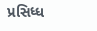પ્રસિધ્ધ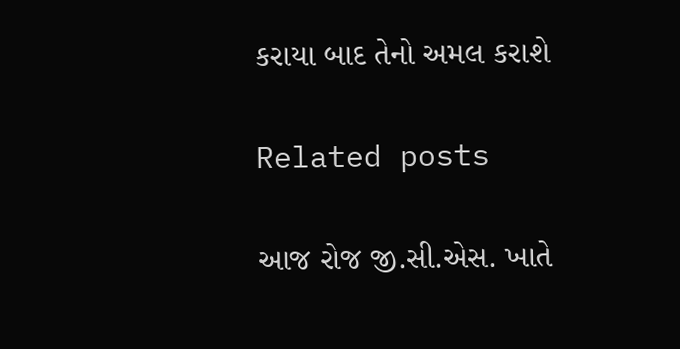કરાયા બાદ તેનો અમલ કરાશે

Related posts

આજ રોજ જી.સી.એસ. ખાતે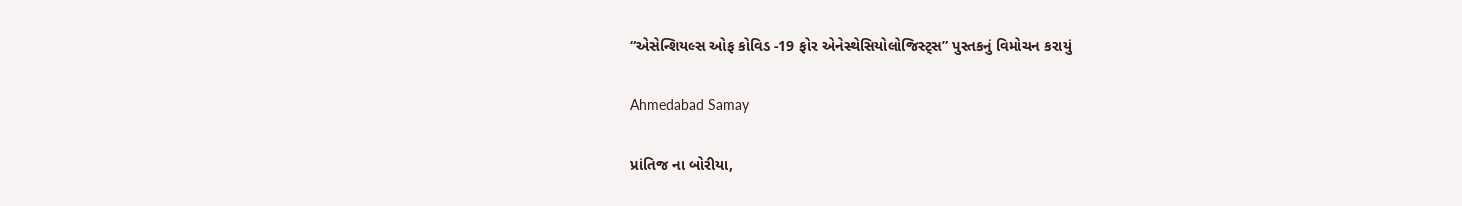“એસેન્શિયલ્સ ઓફ કોવિડ -19 ફોર એનેસ્થેસિયોલોજિસ્ટ્સ” પુસ્તકનું વિમોચન કરાયું

Ahmedabad Samay

પ્રાંતિજ ના બોરીયા,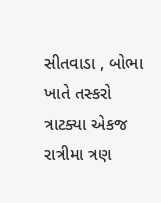સીતવાડા , બોભા ખાતે તસ્કરો ત્રાટક્યા એકજ રાત્રીમા ત્રણ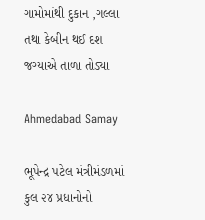ગામોમાંથી દુકાન ,ગલ્લા તથા કેબીન થઈ દશ જગ્યાએ તાળા તોડ્યા

Ahmedabad Samay

ભૂપેન્દ્ર પટેલ મંત્રીમંડળમાં કુલ ૨૪ પ્રધાનોનો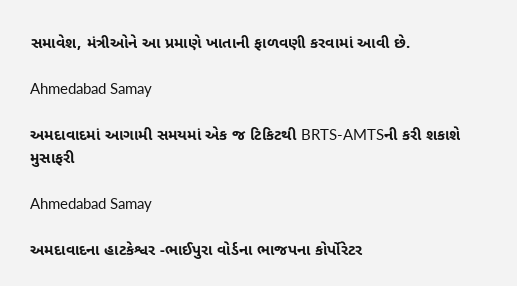સમાવેશ, મંત્રીઓને આ પ્રમાણે ખાતાની ફાળવણી કરવામાં આવી છે.

Ahmedabad Samay

અમદાવાદમાં આગામી સમયમાં એક જ ટિકિટથી BRTS-AMTSની કરી શકાશે મુસાફરી

Ahmedabad Samay

અમદાવાદના હાટકેશ્વર -ભાઈપુરા વોર્ડના ભાજપના કોર્પોરેટર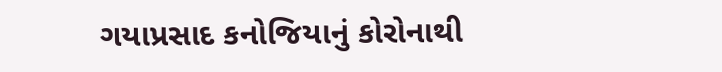ગયાપ્રસાદ કનોજિયાનું કોરોનાથી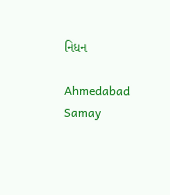નિધન

Ahmedabad Samay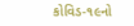કોવિડ-૧૯નો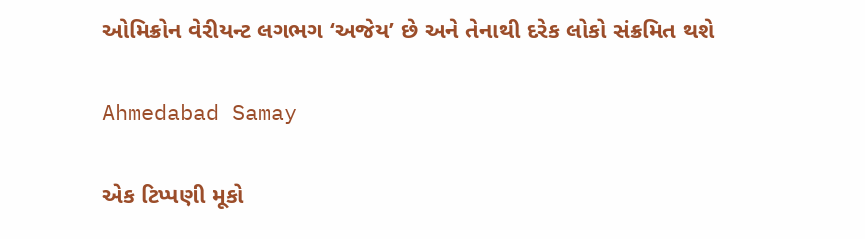ઓમિક્રોન વેરીયન્‍ટ લગભગ ‘અજેય’ છે અને તેનાથી દરેક લોકો સંક્રમિત થશે

Ahmedabad Samay

એક ટિપ્પણી મૂકો